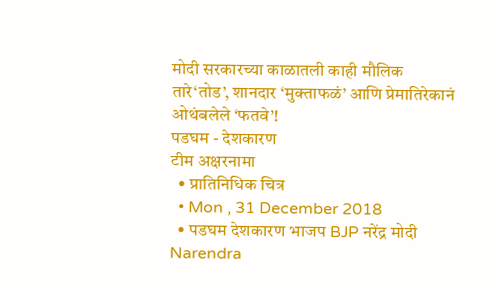मोदी सरकारच्या काळातली काही मौलिक तारे‘तोड’, शानदार ‘मुक्ताफळं’ आणि प्रेमातिरेकानं ओथंबलेले ‘फतवे’!
पडघम - देशकारण
टीम अक्षरनामा
  • प्रातिनिधिक चित्र
  • Mon , 31 December 2018
  • पडघम देशकारण भाजप BJP नरेंद्र मोदी Narendra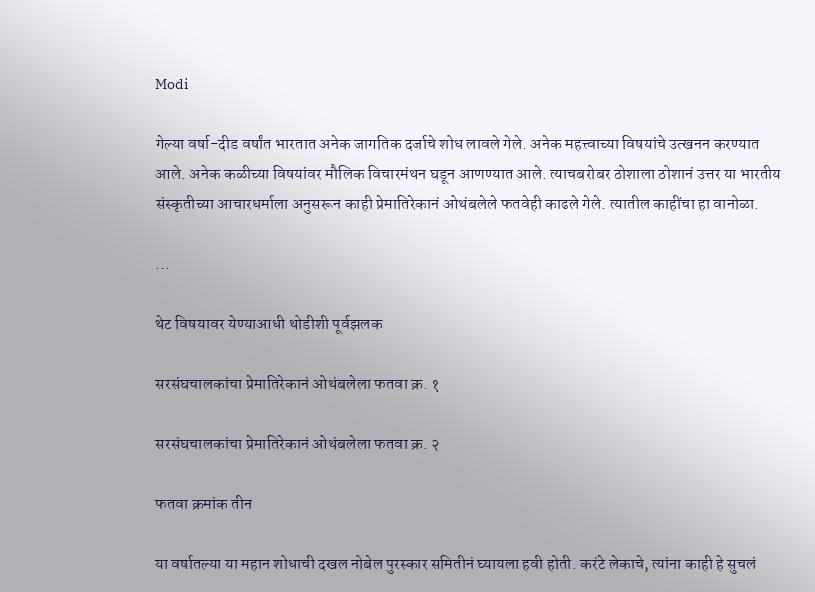Modi

गेल्या वर्षा-दीड वर्षांत भारतात अनेक जागतिक दर्जाचे शोध लावले गेले. अनेक महत्त्वाच्या विषयांचे उत्खनन करण्यात आले. अनेक कळीच्या विषयांवर मौलिक विचारमंथन घडून आणण्यात आले. त्याचबरोबर ठोशाला ठोशानं उत्तर या भारतीय संस्कृतीच्या आचारधर्माला अनुसरून काही प्रेमातिरेकानं ओथंबलेले फतवेही काढले गेले. त्यातील काहींचा हा वानोळा.

...

थेट विषयावर येण्याआधी थोडीशी पूर्वझलक

सरसंघचालकांचा प्रेमातिरेकानं ओथंबलेला फतवा क्र. १

सरसंघचालकांचा प्रेमातिरेकानं ओथंबलेला फतवा क्र. २

फतवा क्रमांक तीन

या वर्षातल्या या महान शोधाची दखल नोबेल पुरस्कार समितीनं घ्यायला हवी होती. करंटे लेकाचे, त्यांना काही हे सुचलं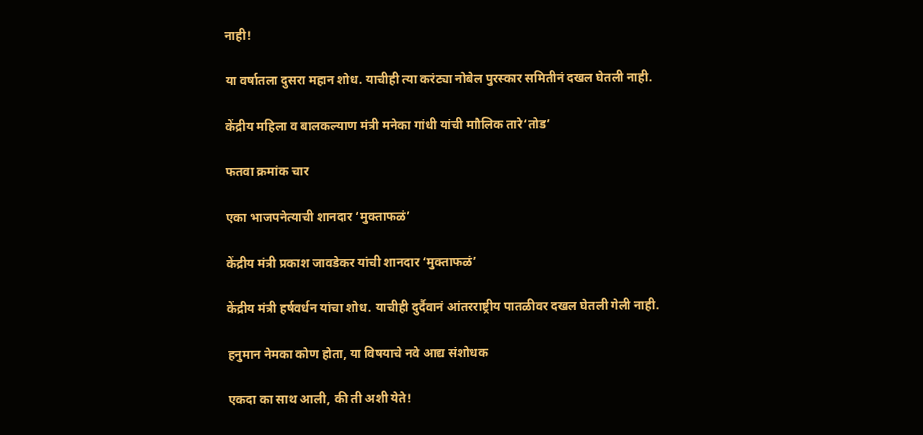नाही!

या वर्षातला दुसरा महान शोध. याचीही त्या करंट्या नोबेल पुरस्कार समितीनं दखल घेतली नाही.

केंद्रीय महिला व बालकल्याण मंत्री मनेका गांधी यांची माौलिक तारे‘तोड’

फतवा क्रमांक चार

एका भाजपनेत्याची शानदार ‘मुक्ताफळं’

केंद्रीय मंत्री प्रकाश जावडेकर यांची शानदार ‘मुक्ताफळं’

केंद्रीय मंत्री हर्षवर्धन यांचा शोध. याचीही दुर्दैवानं आंतरराष्ट्रीय पातळीवर दखल घेतली गेली नाही.

हनुमान नेमका कोण होता, या विषयाचे नवे आद्य संशोधक

एकदा का साथ आली, की ती अशी येते!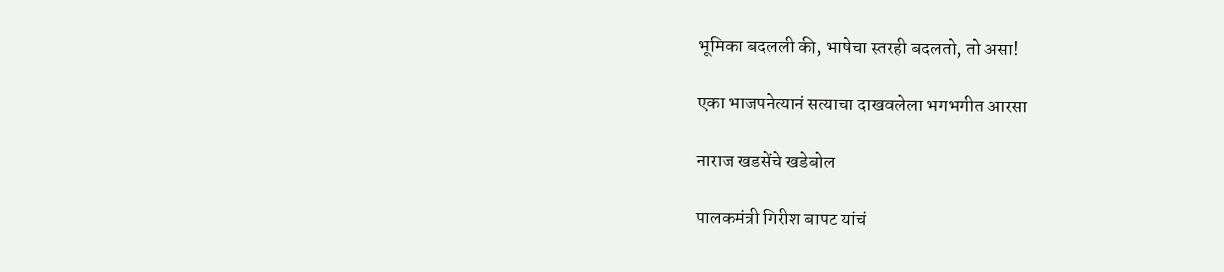भूमिका बदलली की, भाषेचा स्तरही बदलतो, तो असा!

एका भाजपनेत्यानं सत्याचा दाखवलेला भगभगीत आरसा

नाराज खडसेंचे खडेबोल

पालकमंत्री गिरीश बापट यांचं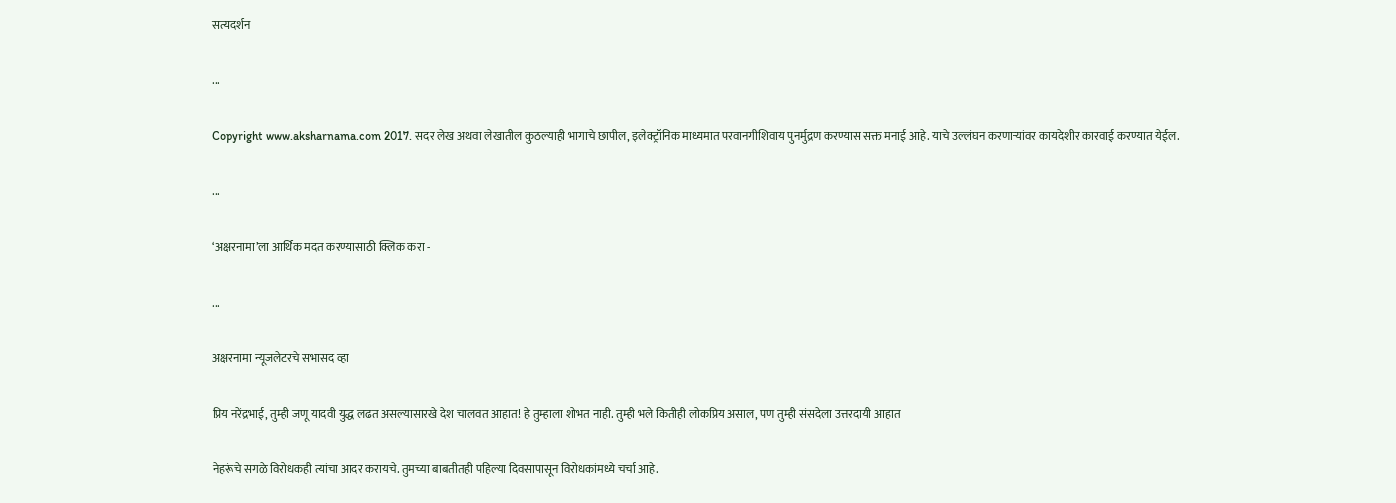सत्यदर्शन

...

Copyright www.aksharnama.com 2017. सदर लेख अथवा लेखातील कुठल्याही भागाचे छापील, इलेक्ट्रॉनिक माध्यमात परवानगीशिवाय पुनर्मुद्रण करण्यास सक्त मनाई आहे. याचे उल्लंघन करणाऱ्यांवर कायदेशीर कारवाई करण्यात येईल.

...

‘अक्षरनामा’ला आर्थिक मदत करण्यासाठी क्लिक करा -

...

अक्षरनामा न्यूजलेटरचे सभासद व्हा

प्रिय नरेंद्रभाई, तुम्ही जणू यादवी युद्ध लढत असल्यासारखे देश चालवत आहात! हे तुम्हाला शोभत नाही. तुम्ही भले कितीही लोकप्रिय असाल, पण तुम्ही संसदेला उत्तरदायी आहात

नेहरूंचे सगळे विरोधकही त्यांचा आदर करायचे. तुमच्या बाबतीतही पहिल्या दिवसापासून विरोधकांमध्ये चर्चा आहे.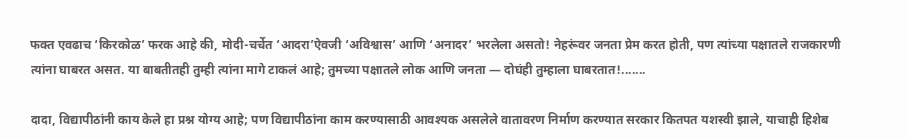फक्त एवढाच ‘किरकोळ’ फरक आहे की, मोदी-चर्चेत ‘आदरा’ऐवजी ‘अविश्वास’ आणि ‘अनादर’ भरलेला असतो! नेहरूंवर जनता प्रेम करत होती, पण त्यांच्या पक्षातले राजकारणी त्यांना घाबरत असत. या बाबतीतही तुम्ही त्यांना मागे टाकलं आहे; तुमच्या पक्षातले लोक आणि जनता — दोघंही तुम्हाला घाबरतात!.......

दादा, विद्यापीठांनी काय केले हा प्रश्न योग्य आहे; पण विद्यापीठांना काम करण्यासाठी आवश्यक असलेले वातावरण निर्माण करण्यात सरकार कितपत यशस्वी झाले, याचाही हिशेब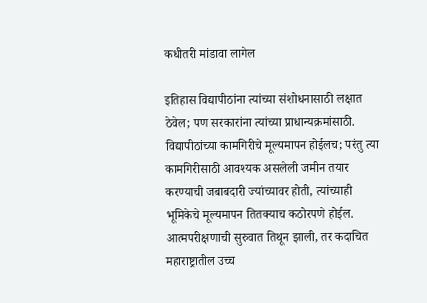कधीतरी मांडावा लागेल

इतिहास विद्यापीठांना त्यांच्या संशोधनासाठी लक्षात ठेवेल; पण सरकारांना त्यांच्या प्राधान्यक्रमांसाठी. विद्यापीठांच्या कामगिरीचे मूल्यमापन होईलच; परंतु त्या कामगिरीसाठी आवश्यक असलेली जमीन तयार करण्याची जबाबदारी ज्यांच्यावर होती, त्यांच्याही भूमिकेचे मूल्यमापन तितक्याच कठोरपणे होईल. आत्मपरीक्षणाची सुरुवात तिथून झाली, तर कदाचित महाराष्ट्रातील उच्च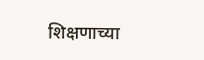शिक्षणाच्या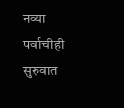नव्या पर्वाचीही सुरुवात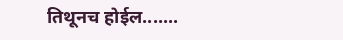तिथूनच होईल.......